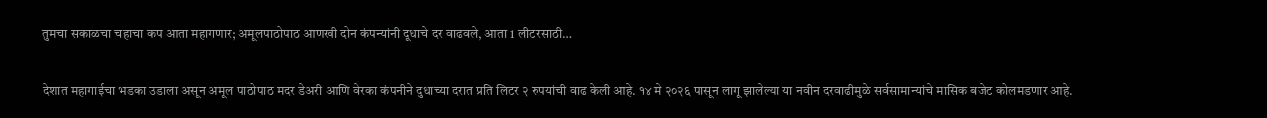तुमचा सकाळचा चहाचा कप आता महागणार; अमूलपाठोपाठ आणखी दोन कंपन्यांनी दूधाचे दर वाढवले, आता 1 लीटरसाठी…

देशात महागाईचा भडका उडाला असून अमूल पाठोपाठ मदर डेअरी आणि वेरका कंपनीने दुधाच्या दरात प्रति लिटर २ रुपयांची वाढ केली आहे. १४ मे २०२६ पासून लागू झालेल्या या नवीन दरवाढीमुळे सर्वसामान्यांचे मासिक बजेट कोलमडणार आहे.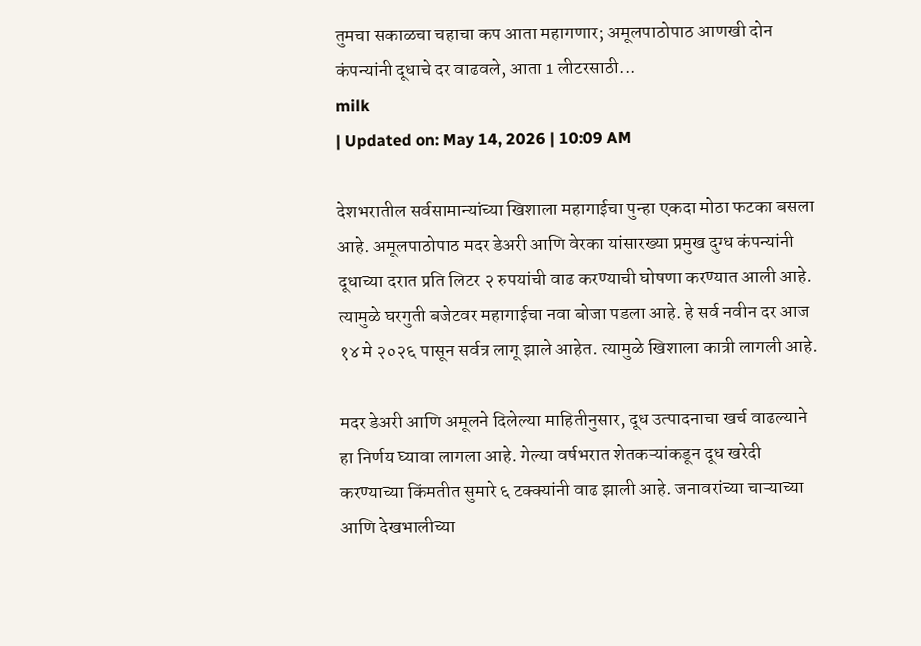तुमचा सकाळचा चहाचा कप आता महागणार; अमूलपाठोपाठ आणखी दोन कंपन्यांनी दूधाचे दर वाढवले, आता 1 लीटरसाठी...
milk
| Updated on: May 14, 2026 | 10:09 AM

देशभरातील सर्वसामान्यांच्या खिशाला महागाईचा पुन्हा एकदा मोठा फटका बसला आहे. अमूलपाठोपाठ मदर डेअरी आणि वेरका यांसारख्या प्रमुख दुग्ध कंपन्यांनी दूधाच्या दरात प्रति लिटर २ रुपयांची वाढ करण्याची घोषणा करण्यात आली आहे. त्यामुळे घरगुती बजेटवर महागाईचा नवा बोजा पडला आहे. हे सर्व नवीन दर आज १४ मे २०२६ पासून सर्वत्र लागू झाले आहेत. त्यामुळे खिशाला कात्री लागली आहे.

मदर डेअरी आणि अमूलने दिलेल्या माहितीनुसार, दूध उत्पादनाचा खर्च वाढल्याने हा निर्णय घ्यावा लागला आहे. गेल्या वर्षभरात शेतकऱ्यांकडून दूध खरेदी करण्याच्या किंमतीत सुमारे ६ टक्क्यांनी वाढ झाली आहे. जनावरांच्या चाऱ्याच्या आणि देखभालीच्या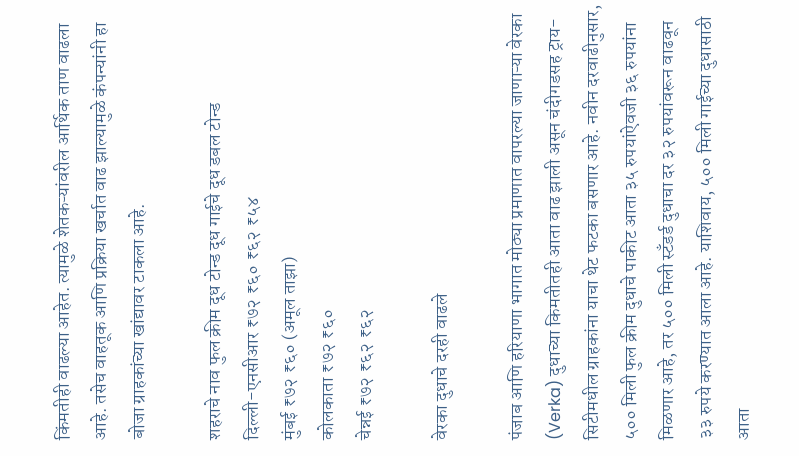किंमतीही वाढल्या आहेत. त्यामुळे शेतकऱ्यांवरील आर्थिक ताण वाढला आहे. तसेच वाहतूक आणि प्रक्रिया खर्चात वाढ झाल्यामुळे कंपन्यांनी हा बोजा ग्राहकांच्या खांद्यावर टाकला आहे.

शहराचे नाव फुल क्रीम दूध टोन्ड दूध गाईचे दूध डबल टोन्ड
दिल्ली-एनसीआर ₹७२ ₹६० ₹६२ ₹५४
मुंबई ₹७२ ₹६० (अमूल ताझा)
कोलकाता ₹७२ ₹६०
चेन्नई ₹७२ ₹६२ ₹६२

वेरका दुधाचे दरही वाढले

पंजाब आणि हरियाणा भागात मोठ्या प्रमाणात वापरल्या जाणाऱ्या वेरका (Verka) दुधाच्या किमतीतही आता वाढ झाली असून चंदीगडसह ट्राय-सिटीमधील ग्राहकांना याचा थेट फटका बसणार आहे. नवीन दरवाढीनुसार, ५०० मिली फुल क्रीम दुधाचे पाकीट आता ३५ रुपयांऐवजी ३६ रुपयांना मिळणार आहे, तर ५०० मिली स्टँडर्ड दुधाचा दर ३२ रुपयांवरून वाढवून ३३ रुपये करण्यात आला आहे. याशिवाय, ५०० मिली गाईच्या दुधासाठी आता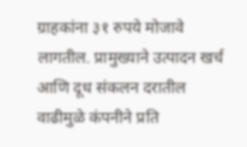ग्राहकांना ३१ रुपये मोजावे लागतील. प्रामुख्याने उत्पादन खर्च आणि दूध संकलन दरातील वाढीमुळे कंपनीने प्रति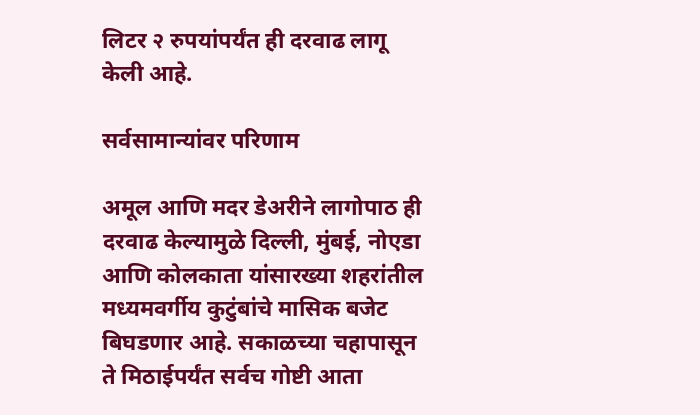लिटर २ रुपयांपर्यंत ही दरवाढ लागू केली आहे.

सर्वसामान्यांवर परिणाम

अमूल आणि मदर डेअरीने लागोपाठ ही दरवाढ केल्यामुळे दिल्ली, मुंबई, नोएडा आणि कोलकाता यांसारख्या शहरांतील मध्यमवर्गीय कुटुंबांचे मासिक बजेट बिघडणार आहे. सकाळच्या चहापासून ते मिठाईपर्यंत सर्वच गोष्टी आता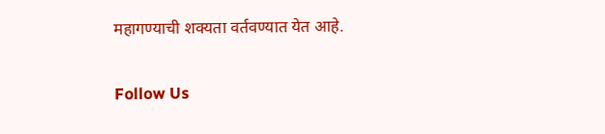महागण्याची शक्यता वर्तवण्यात येत आहे.

Follow Us